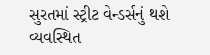સુરતમાં સ્ટ્રીટ વેન્ડર્સનું થશે વ્યવસ્થિત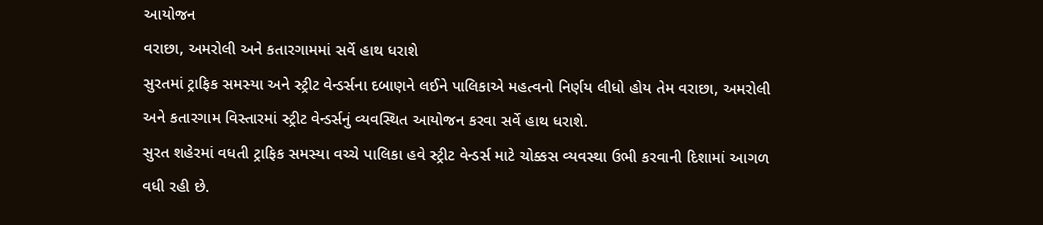આયોજન
વરાછા, અમરોલી અને કતારગામમાં સર્વે હાથ ધરાશે
સુરતમાં ટ્રાફિક સમસ્યા અને સ્ટ્રીટ વેન્ડર્સના દબાણને લઈને પાલિકાએ મહત્વનો નિર્ણય લીધો હોય તેમ વરાછા, અમરોલી અને કતારગામ વિસ્તારમાં સ્ટ્રીટ વેન્ડર્સનું વ્યવસ્થિત આયોજન કરવા સર્વે હાથ ધરાશે.
સુરત શહેરમાં વધતી ટ્રાફિક સમસ્યા વચ્ચે પાલિકા હવે સ્ટ્રીટ વેન્ડર્સ માટે ચોક્કસ વ્યવસ્થા ઉભી કરવાની દિશામાં આગળ વધી રહી છે.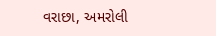વરાછા, અમરોલી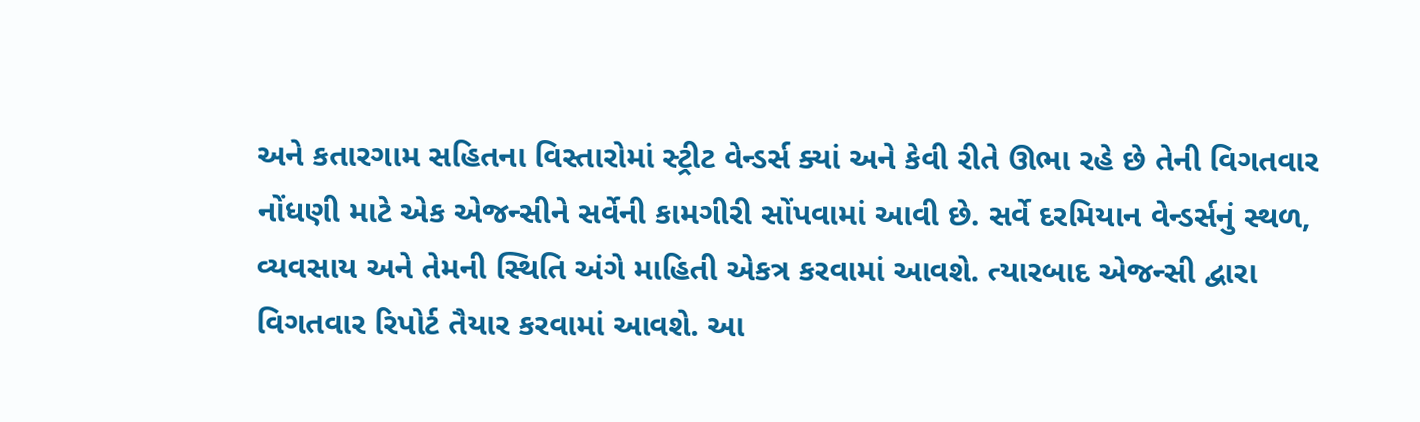અને કતારગામ સહિતના વિસ્તારોમાં સ્ટ્રીટ વેન્ડર્સ ક્યાં અને કેવી રીતે ઊભા રહે છે તેની વિગતવાર નોંધણી માટે એક એજન્સીને સર્વેની કામગીરી સોંપવામાં આવી છે. સર્વે દરમિયાન વેન્ડર્સનું સ્થળ, વ્યવસાય અને તેમની સ્થિતિ અંગે માહિતી એકત્ર કરવામાં આવશે. ત્યારબાદ એજન્સી દ્વારા વિગતવાર રિપોર્ટ તૈયાર કરવામાં આવશે. આ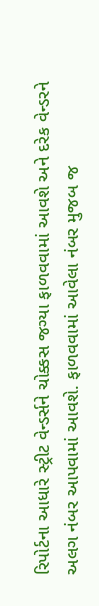રિપોર્ટના આધારે સ્ટ્રીટ વેન્ડર્સને ચોક્કસ જગ્યા ફાળવવામાં આવશે અને દરેક વેન્ડરને અલગ નંબર આપવામાં આવશે. ફાળવવામાં આવેલા નંબર મુજબ જ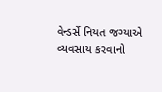વેન્ડર્સે નિયત જગ્યાએ વ્યવસાય કરવાનો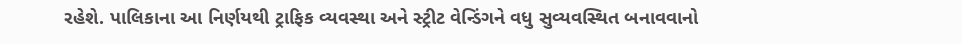રહેશે. પાલિકાના આ નિર્ણયથી ટ્રાફિક વ્યવસ્થા અને સ્ટ્રીટ વેન્ડિંગને વધુ સુવ્યવસ્થિત બનાવવાનો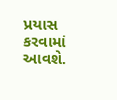પ્રયાસ કરવામાં આવશે.